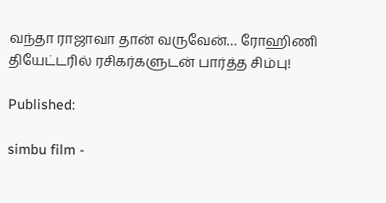வந்தா ராஜாவா தான் வருவேன்… ரோஹிணி தியேட்டரில் ரசிகர்களுடன் பார்த்த சிம்பு!

Published:

simbu film -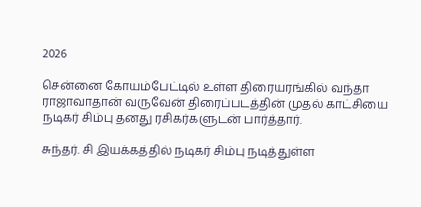2026

சென்னை கோயம்பேட்டில் உள்ள திரையரங்கில் வந்தா ராஜாவாதான் வருவேன் திரைப்படத்தின் முதல் காட்சியை நடிகர் சிம்பு தனது ரசிகர்களுடன் பார்த்தார்.

சுந்தர். சி இயக்கத்தில் நடிகர் சிம்பு நடித்துள்ள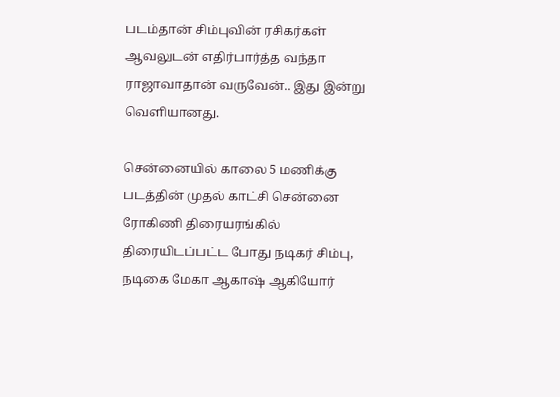படம்தான் சிம்புவின் ரசிகர்கள் ஆவலுடன் எதிர்பார்த்த வந்தா ராஜாவாதான் வருவேன்.. இது இன்று வெளியானது.

சென்னையில் காலை 5 மணிக்கு படத்தின் முதல் காட்சி சென்னை ரோகிணி திரையரங்கில் திரையிடப்பட்ட போது நடிகர் சிம்பு, நடிகை மேகா ஆகாஷ் ஆகியோர்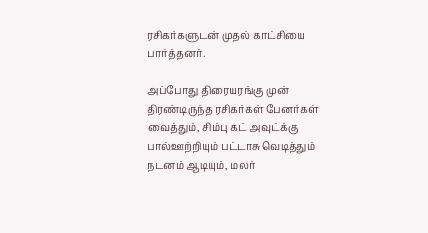ரசிகர்களுடன் முதல் காட்சியை பார்த்தனர்.

அப்போது திரையரங்கு முன் திரண்டிருந்த ரசிகர்கள் பேனர்கள் வைத்தும், சிம்பு கட் அவுட்க்கு பால்ஊற்றியும் பட்டாசு வெடித்தும் நடனம் ஆடியும், மலர்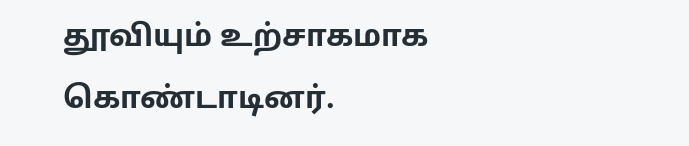தூவியும் உற்சாகமாக கொண்டாடினர்.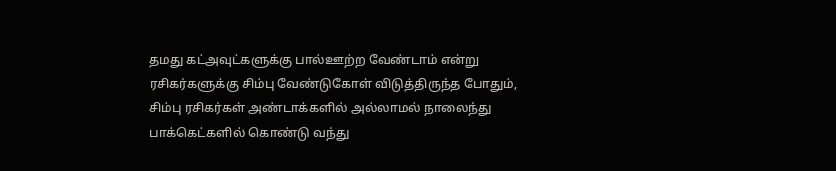தமது கட்அவுட்களுக்கு பால்ஊற்ற வேண்டாம் என்று ரசிகர்களுக்கு சிம்பு வேண்டுகோள் விடுத்திருந்த போதும், சிம்பு ரசிகர்கள் அண்டாக்களில் அல்லாமல் நாலைந்து பாக்கெட்களில் கொண்டு வந்து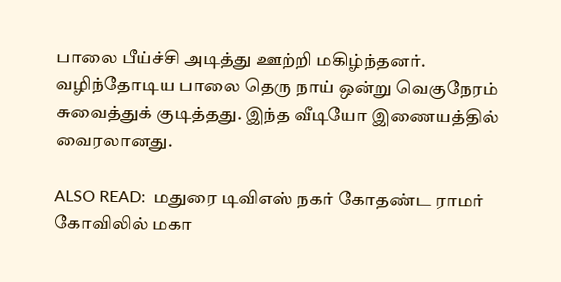பாலை பீய்ச்சி அடித்து ஊற்றி மகிழ்ந்தனர். வழிந்தோடிய பாலை தெரு நாய் ஒன்று வெகுநேரம் சுவைத்துக் குடித்தது. இந்த வீடியோ இணையத்தில் வைரலானது.

ALSO READ:  மதுரை டிவிஎஸ் நகர் கோதண்ட ராமர் கோவிலில் மகா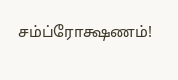சம்ப்ரோக்ஷணம்!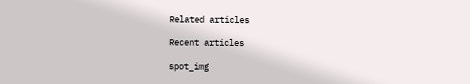Related articles

Recent articles

spot_img